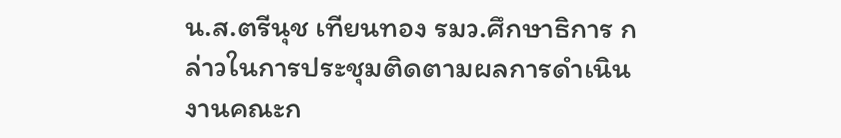น.ส.ตรีนุช เทียนทอง รมว.ศึกษาธิการ กล่าวในการประชุมติดตามผลการดำเนินงานคณะก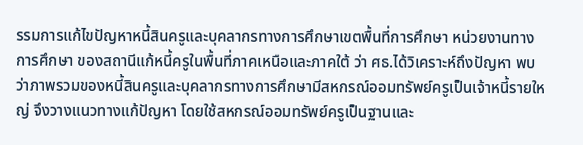รรมการแก้ไขปัญหาหนี้สินครูและบุคลากรทางการศึกษาเขตพื้นที่การศึกษา หน่วยงานทางการศึกษา ของสถานีแก้หนี้ครูในพื้นที่ภาคเหนือและภาคใต้ ว่า ศธ.ได้วิเคราะห์ถึงปัญหา พบว่าภาพรวมของหนี้สินครูและบุคลากรทางการศึกษามีสหกรณ์ออมทรัพย์ครูเป็นเจ้าหนี้รายใหญ่ จึงวางแนวทางแก้ปัญหา โดยใช้สหกรณ์ออมทรัพย์ครูเป็นฐานและ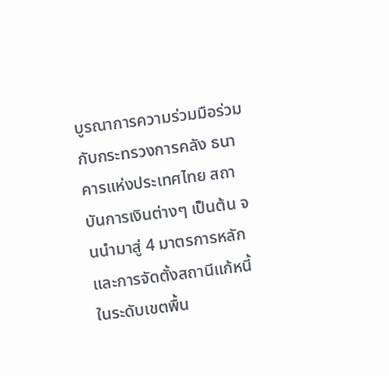บูรณาการความร่วมมือร่วมกับกระทรวงการคลัง ธนาคารแห่งประเทศไทย สถาบันการเงินต่างๆ เป็นต้น จนนำมาสู่ 4 มาตรการหลัก และการจัดตั้งสถานีแก้หนี้ ในระดับเขตพื้น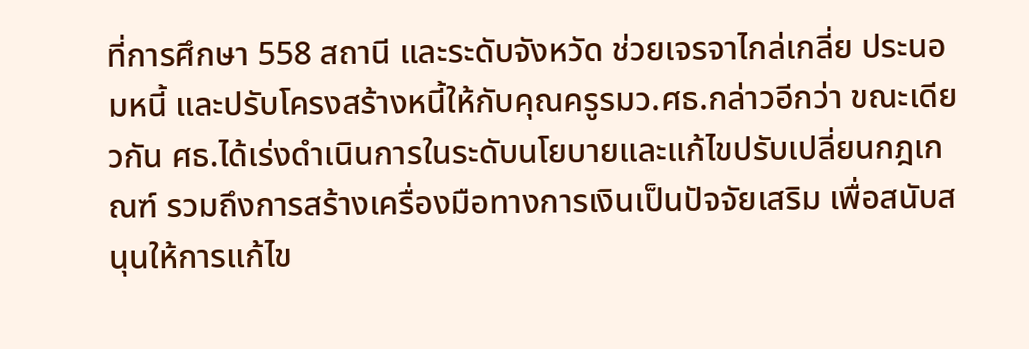ที่การศึกษา 558 สถานี และระดับจังหวัด ช่วยเจรจาไกล่เกลี่ย ประนอมหนี้ และปรับโครงสร้างหนี้ให้กับคุณครูรมว.ศธ.กล่าวอีกว่า ขณะเดียวกัน ศธ.ได้เร่งดำเนินการในระดับนโยบายและแก้ไขปรับเปลี่ยนกฎเกณฑ์ รวมถึงการสร้างเครื่องมือทางการเงินเป็นปัจจัยเสริม เพื่อสนับสนุนให้การแก้ไข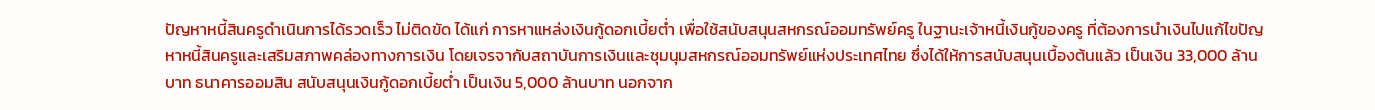ปัญหาหนี้สินครูดำเนินการได้รวดเร็ว ไม่ติดขัด ได้แก่ การหาแหล่งเงินกู้ดอกเบี้ยต่ำ เพื่อใช้สนับสนุนสหกรณ์ออมทรัพย์ครู ในฐานะเจ้าหนี้เงินกู้ของครู ที่ต้องการนำเงินไปแก้ไขปัญหาหนี้สินครูและเสริมสภาพคล่องทางการเงิน โดยเจรจากับสถาบันการเงินและชุมนุมสหกรณ์ออมทรัพย์แห่งประเทศไทย ซึ่งได้ให้การสนับสนุนเบื้องต้นแล้ว เป็นเงิน 33,000 ล้านบาท ธนาคารออมสิน สนับสนุนเงินกู้ดอกเบี้ยต่ำ เป็นเงิน 5,000 ล้านบาท นอกจาก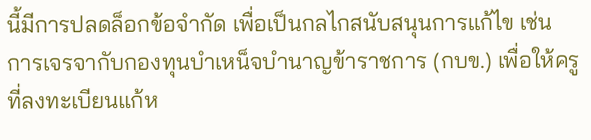นี้มีการปลดล็อกข้อจำกัด เพื่อเป็นกลไกสนับสนุนการแก้ไข เช่น การเจรจากับกองทุนบำเหน็จบำนาญข้าราชการ (กบข.) เพื่อให้ครูที่ลงทะเบียนแก้ห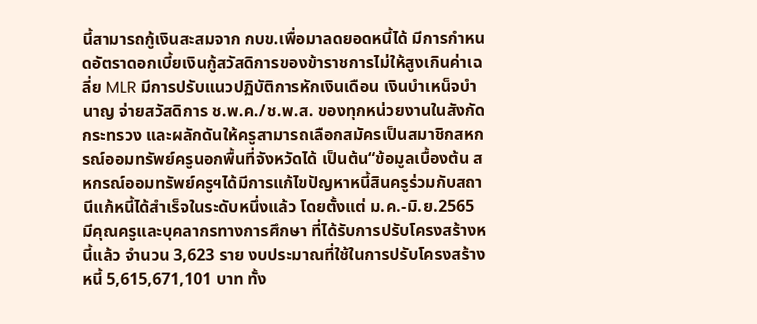นี้สามารถกู้เงินสะสมจาก กบข.เพื่อมาลดยอดหนี้ได้ มีการกำหนดอัตราดอกเบี้ยเงินกู้สวัสดิการของข้าราชการไม่ให้สูงเกินค่าเฉลี่ย MLR มีการปรับแนวปฏิบัติการหักเงินเดือน เงินบำเหน็จบำนาญ จ่ายสวัสดิการ ช.พ.ค./ช.พ.ส. ของทุกหน่วยงานในสังกัดกระทรวง และผลักดันให้ครูสามารถเลือกสมัครเป็นสมาชิกสหกรณ์ออมทรัพย์ครูนอกพื้นที่จังหวัดได้ เป็นต้น“ข้อมูลเบื้องต้น สหกรณ์ออมทรัพย์ครูฯได้มีการแก้ไขปัญหาหนี้สินครูร่วมกับสถานีแก้หนี้ได้สำเร็จในระดับหนึ่งแล้ว โดยตั้งแต่ ม.ค.-มิ.ย.2565 มีคุณครูและบุคลากรทางการศึกษา ที่ได้รับการปรับโครงสร้างหนี้แล้ว จำนวน 3,623 ราย งบประมาณที่ใช้ในการปรับโครงสร้างหนี้ 5,615,671,101 บาท ทั้ง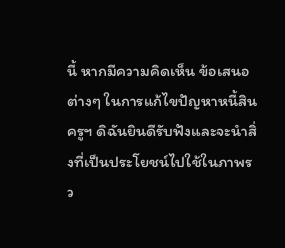นี้ หากมีความคิดเห็น ข้อเสนอต่างๆ ในการแก้ไขปัญหาหนี้สินครูฯ ดิฉันยินดีรับฟังและจะนำสิ่งที่เป็นประโยชน์ไปใช้ในภาพรว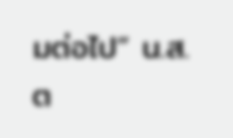มต่อไป” น.ส.ต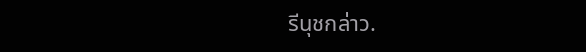รีนุชกล่าว.